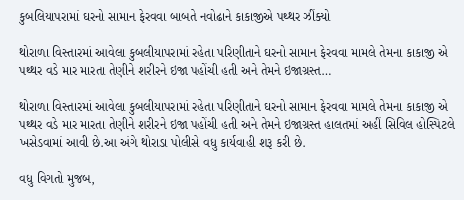કુબલિયાપરામાં ઘરનો સામાન ફેરવવા બાબતે નવોઢાને કાકાજીએ પથ્થર ઝીંક્યો

થોરાળા વિસ્તારમાં આવેલા કુબલીયાપરામાં રહેતા પરિણીતાને ઘરનો સામાન ફેરવવા મામલે તેમના કાકાજી એ પથ્થર વડે માર મારતા તેણીને શરીરને ઇજા પહોંચી હતી અને તેમને ઇજાગ્રસ્ત…

થોરાળા વિસ્તારમાં આવેલા કુબલીયાપરામાં રહેતા પરિણીતાને ઘરનો સામાન ફેરવવા મામલે તેમના કાકાજી એ પથ્થર વડે માર મારતા તેણીને શરીરને ઇજા પહોંચી હતી અને તેમને ઇજાગ્રસ્ત હાલતમાં અહીં સિવિલ હોસ્પિટલે ખસેડવામાં આવી છે.આ અંગે થોરાડા પોલીસે વધુ કાર્યવાહી શરૂ કરી છે.

વધુ વિગતો મુજબ,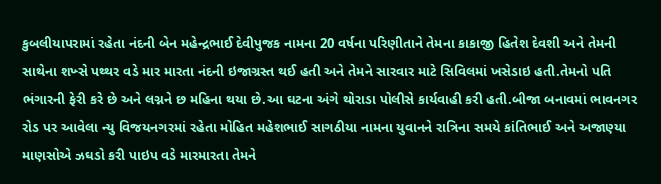કુબલીયાપરામાં રહેતા નંદની બેન મહેન્દ્રભાઈ દેવીપુજક નામના 20 વર્ષના પરિણીતાને તેમના કાકાજી હિતેશ દેવશી અને તેમની સાથેના શખ્સે પથ્થર વડે માર મારતા નંદની ઇજાગ્રસ્ત થઈ હતી અને તેમને સારવાર માટે સિવિલમાં ખસેડાઇ હતી.તેમનો પતિ ભંગારની ફેરી કરે છે અને લગ્નને છ મહિના થયા છે.આ ઘટના અંગે થોરાડા પોલીસે કાર્યવાહી કરી હતી.બીજા બનાવમાં ભાવનગર રોડ પર આવેલા ન્યુ વિજયનગરમાં રહેતા મોહિત મહેશભાઈ સાગઠીયા નામના યુવાનને રાત્રિના સમયે કાંતિભાઈ અને અજાણ્યા માણસોએ ઝઘડો કરી પાઇપ વડે મારમારતા તેમને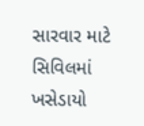સારવાર માટે સિવિલમાં ખસેડાયો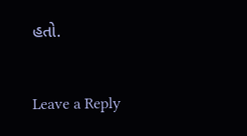હતો.

Leave a Reply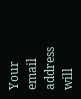Your email address will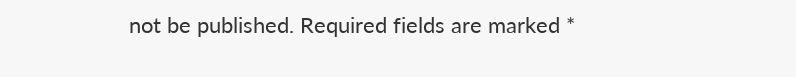not be published. Required fields are marked *